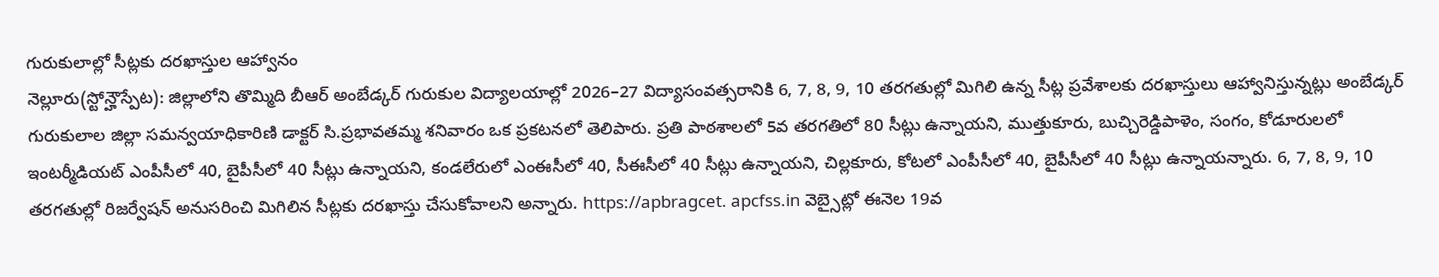గురుకులాల్లో సీట్లకు దరఖాస్తుల ఆహ్వానం
నెల్లూరు(స్టోన్హౌస్పేట): జిల్లాలోని తొమ్మిది బీఆర్ అంబేడ్కర్ గురుకుల విద్యాలయాల్లో 2026–27 విద్యాసంవత్సరానికి 6, 7, 8, 9, 10 తరగతుల్లో మిగిలి ఉన్న సీట్ల ప్రవేశాలకు దరఖాస్తులు ఆహ్వానిస్తున్నట్లు అంబేడ్కర్ గురుకులాల జిల్లా సమన్వయాధికారిణి డాక్టర్ సి.ప్రభావతమ్మ శనివారం ఒక ప్రకటనలో తెలిపారు. ప్రతి పాఠశాలలో 5వ తరగతిలో 80 సీట్లు ఉన్నాయని, ముత్తుకూరు, బుచ్చిరెడ్డిపాళెం, సంగం, కోడూరులలో ఇంటర్మీడియట్ ఎంపీసీలో 40, బైపీసీలో 40 సీట్లు ఉన్నాయని, కండలేరులో ఎంఈసీలో 40, సీఈసీలో 40 సీట్లు ఉన్నాయని, చిల్లకూరు, కోటలో ఎంపీసీలో 40, బైపీసీలో 40 సీట్లు ఉన్నాయన్నారు. 6, 7, 8, 9, 10 తరగతుల్లో రిజర్వేషన్ అనుసరించి మిగిలిన సీట్లకు దరఖాస్తు చేసుకోవాలని అన్నారు. https://apbragcet. apcfss.in వెబ్సైట్లో ఈనెల 19వ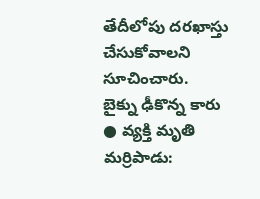తేదీలోపు దరఖాస్తు చేసుకోవాలని సూచించారు.
బైక్ను ఢీకొన్న కారు
● వ్యక్తి మృతి
మర్రిపాడు: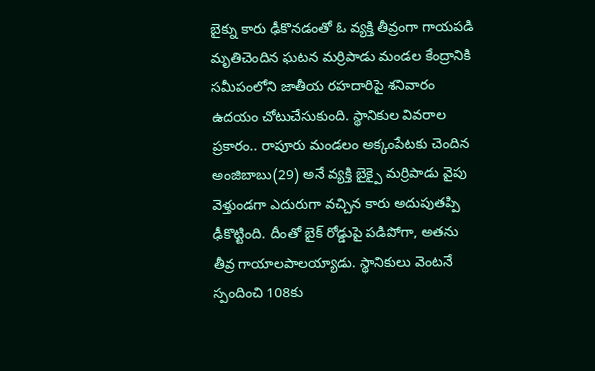బైక్ను కారు ఢీకొనడంతో ఓ వ్యక్తి తీవ్రంగా గాయపడి మృతిచెందిన ఘటన మర్రిపాడు మండల కేంద్రానికి సమీపంలోని జాతీయ రహదారిపై శనివారం ఉదయం చోటుచేసుకుంది. స్థానికుల వివరాల ప్రకారం.. రాపూరు మండలం అక్కంపేటకు చెందిన అంజిబాబు(29) అనే వ్యక్తి బైక్పై మర్రిపాడు వైపు వెళ్తుండగా ఎదురుగా వచ్చిన కారు అదుపుతప్పి ఢీకొట్టింది. దీంతో బైక్ రోడ్డుపై పడిపోగా, అతను తీవ్ర గాయాలపాలయ్యాడు. స్థానికులు వెంటనే స్పందించి 108కు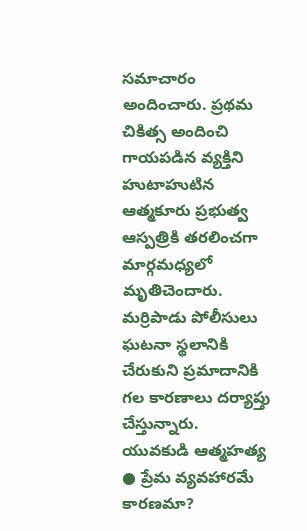సమాచారం అందించారు. ప్రథమ చికిత్స అందించి గాయపడిన వ్యక్తిని హుటాహుటిన ఆత్మకూరు ప్రభుత్వ ఆస్పత్రికి తరలించగా మార్గమధ్యలో మృతిచెందారు. మర్రిపాడు పోలీసులు ఘటనా స్థలానికి చేరుకుని ప్రమాదానికి గల కారణాలు దర్యాప్తు చేస్తున్నారు.
యువకుడి ఆత్మహత్య
● ప్రేమ వ్యవహారమే కారణమా?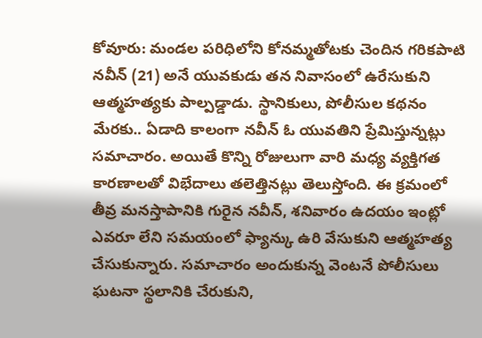కోవూరు: మండల పరిధిలోని కోనమ్మతోటకు చెందిన గరికపాటి నవీన్ (21) అనే యువకుడు తన నివాసంలో ఉరేసుకుని ఆత్మహత్యకు పాల్పడ్డాడు. స్థానికులు, పోలీసుల కథనం మేరకు.. ఏడాది కాలంగా నవీన్ ఓ యువతిని ప్రేమిస్తున్నట్లు సమాచారం. అయితే కొన్ని రోజులుగా వారి మధ్య వ్యక్తిగత కారణాలతో విభేదాలు తలెత్తినట్లు తెలుస్తోంది. ఈ క్రమంలో తీవ్ర మనస్తాపానికి గురైన నవీన్, శనివారం ఉదయం ఇంట్లో ఎవరూ లేని సమయంలో ఫ్యాన్కు ఉరి వేసుకుని ఆత్మహత్య చేసుకున్నారు. సమాచారం అందుకున్న వెంటనే పోలీసులు ఘటనా స్థలానికి చేరుకుని,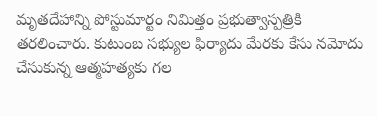మృతదేహాన్ని పోస్టుమార్టం నిమిత్తం ప్రభుత్వాస్పత్రికి తరలించారు. కుటుంబ సభ్యుల ఫిర్యాదు మేరకు కేసు నమోదు చేసుకున్న ఆత్మహత్యకు గల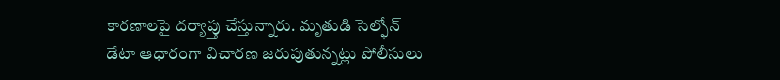కారణాలపై దర్యాప్తు చేస్తున్నారు. మృతుడి సెల్ఫోన్ డేటా ఆధారంగా విచారణ జరుపుతున్నట్లు పోలీసులు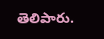తెలిపారు.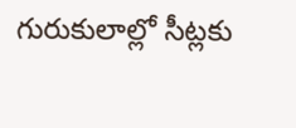గురుకులాల్లో సీట్లకు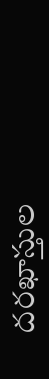దరఖాస్తుల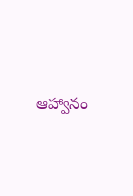ఆహ్వానం